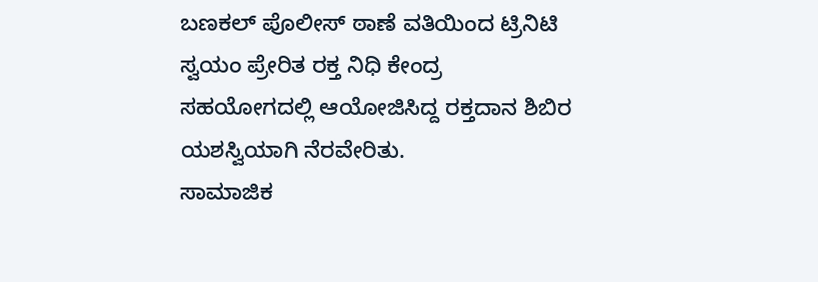ಬಣಕಲ್ ಪೊಲೀಸ್ ಠಾಣೆ ವತಿಯಿಂದ ಟ್ರಿನಿಟಿ ಸ್ವಯಂ ಪ್ರೇರಿತ ರಕ್ತ ನಿಧಿ ಕೇಂದ್ರ ಸಹಯೋಗದಲ್ಲಿ ಆಯೋಜಿಸಿದ್ದ ರಕ್ತದಾನ ಶಿಬಿರ ಯಶಸ್ವಿಯಾಗಿ ನೆರವೇರಿತು.
ಸಾಮಾಜಿಕ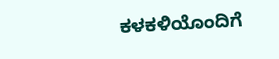ಕಳಕಳಿಯೊಂದಿಗೆ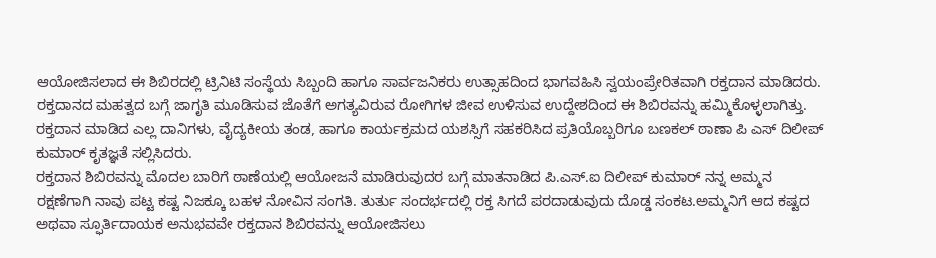ಆಯೋಜಿಸಲಾದ ಈ ಶಿಬಿರದಲ್ಲಿ ಟ್ರಿನಿಟಿ ಸಂಸ್ಥೆಯ ಸಿಬ್ಬಂದಿ ಹಾಗೂ ಸಾರ್ವಜನಿಕರು ಉತ್ಸಾಹದಿಂದ ಭಾಗವಹಿಸಿ ಸ್ವಯಂಪ್ರೇರಿತವಾಗಿ ರಕ್ತದಾನ ಮಾಡಿದರು.
ರಕ್ತದಾನದ ಮಹತ್ವದ ಬಗ್ಗೆ ಜಾಗೃತಿ ಮೂಡಿಸುವ ಜೊತೆಗೆ ಅಗತ್ಯವಿರುವ ರೋಗಿಗಳ ಜೀವ ಉಳಿಸುವ ಉದ್ದೇಶದಿಂದ ಈ ಶಿಬಿರವನ್ನು ಹಮ್ಮಿಕೊಳ್ಳಲಾಗಿತ್ತು.
ರಕ್ತದಾನ ಮಾಡಿದ ಎಲ್ಲ ದಾನಿಗಳು, ವೈದ್ಯಕೀಯ ತಂಡ, ಹಾಗೂ ಕಾರ್ಯಕ್ರಮದ ಯಶಸ್ಸಿಗೆ ಸಹಕರಿಸಿದ ಪ್ರತಿಯೊಬ್ಬರಿಗೂ ಬಣಕಲ್ ಠಾಣಾ ಪಿ ಎಸ್ ದಿಲೀಪ್ ಕುಮಾರ್ ಕೃತಜ್ಞತೆ ಸಲ್ಲಿಸಿದರು.
ರಕ್ತದಾನ ಶಿಬಿರವನ್ನು ಮೊದಲ ಬಾರಿಗೆ ಠಾಣೆಯಲ್ಲಿ ಆಯೋಜನೆ ಮಾಡಿರುವುದರ ಬಗ್ಗೆ ಮಾತನಾಡಿದ ಪಿ.ಎಸ್.ಐ ದಿಲೀಪ್ ಕುಮಾರ್ ನನ್ನ ಅಮ್ಮನ ರಕ್ಷಣೆಗಾಗಿ ನಾವು ಪಟ್ಟ ಕಷ್ಟ ನಿಜಕ್ಕೂ ಬಹಳ ನೋವಿನ ಸಂಗತಿ. ತುರ್ತು ಸಂದರ್ಭದಲ್ಲಿ ರಕ್ತ ಸಿಗದೆ ಪರದಾಡುವುದು ದೊಡ್ಡ ಸಂಕಟ.ಅಮ್ಮನಿಗೆ ಆದ ಕಷ್ಟದ ಅಥವಾ ಸ್ಫೂರ್ತಿದಾಯಕ ಅನುಭವವೇ ರಕ್ತದಾನ ಶಿಬಿರವನ್ನು ಆಯೋಜಿಸಲು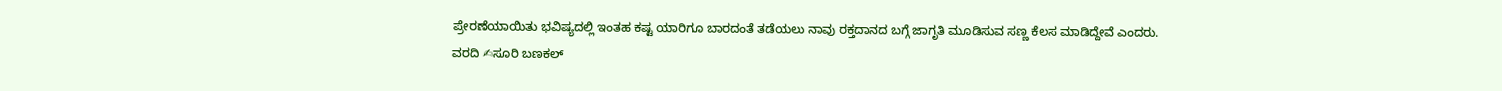ಪ್ರೇರಣೆಯಾಯಿತು ಭವಿಷ್ಯದಲ್ಲಿ ಇಂತಹ ಕಷ್ಟ ಯಾರಿಗೂ ಬಾರದಂತೆ ತಡೆಯಲು ನಾವು ರಕ್ತದಾನದ ಬಗ್ಗೆ ಜಾಗೃತಿ ಮೂಡಿಸುವ ಸಣ್ಣ ಕೆಲಸ ಮಾಡಿದ್ದೇವೆ ಎಂದರು.
ವರದಿ ✍ಸೂರಿ ಬಣಕಲ್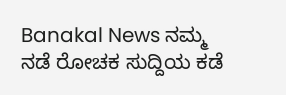Banakal News ನಮ್ಮ ನಡೆ ರೋಚಕ ಸುದ್ದಿಯ ಕಡೆ